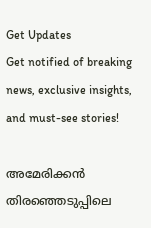Get Updates
Get notified of breaking news, exclusive insights, and must-see stories!

അമേരിക്കന്‍ തിരഞ്ഞെടുപ്പിലെ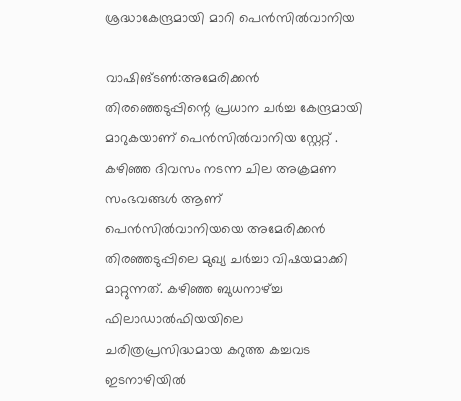ശ്രദ്ധാകേന്ദ്രമായി മാറി പെന്‍സില്‍വാനിയ

വാഷിങ്‌ടണ്‍:അമേരിക്കന്‍ തിരഞ്ഞെടുപ്പിന്റെ പ്രധാന ചര്‍ച്ച കേന്ദ്രമായി മാറുകയാണ്‌ പെന്‍സില്‍വാനിയ സ്റ്റേറ്റ്‌ . കഴിഞ്ഞ ദിവസം നടന്ന ചില അക്രമണ സംഭവങ്ങള്‍ ആണ്‌ പെന്‍സില്‍വാനിയയെ അമേരിക്കന്‍ തിരഞ്ഞടുപ്പിലെ മുഖ്യ ചര്‍ച്ചാ വിഷയമാക്കി മാറ്റുന്നത്‌. കഴിഞ്ഞ ബുധനാഴ്‌ച്ച ഫിലാഡാല്‍ഫിയയിലെ ചരിത്രപ്രസിദ്ധമായ കറുത്ത കച്ചവട ഇടനാഴിയില്‍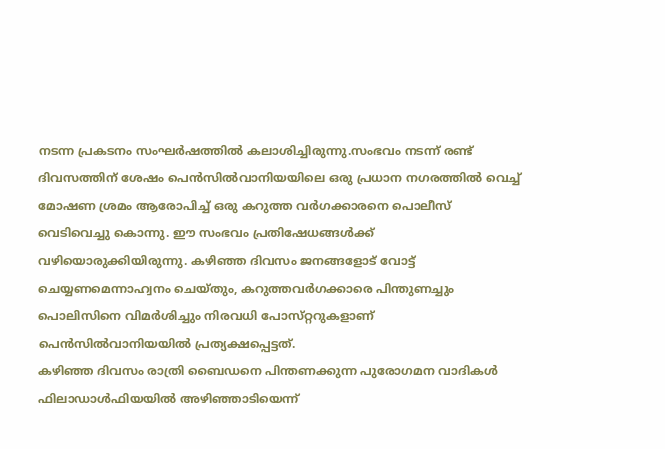നടന്ന പ്രകടനം സംഘര്‍ഷത്തില്‍ കലാശിച്ചിരുന്നു.സംഭവം നടന്ന്‌ രണ്ട്‌ ദിവസത്തിന്‌ ശേഷം പെന്‍സില്‍വാനിയയിലെ ഒരു പ്രധാന നഗരത്തില്‍ വെച്ച്‌ മോഷണ ശ്രമം ആരോപിച്ച്‌ ഒരു കറുത്ത വര്‍ഗക്കാരനെ പൊലീസ്‌ വെടിവെച്ചു കൊന്നു. ഈ സംഭവം പ്രതിഷേധങ്ങള്‍ക്ക്‌ വഴിയൊരുക്കിയിരുന്നു. കഴിഞ്ഞ ദിവസം ജനങ്ങളോട്‌ വോട്ട്‌ ചെയ്യണമെന്നാഹ്വനം ചെയ്‌തും, കറുത്തവര്‍ഗക്കാരെ പിന്തുണച്ചും പൊലിസിനെ വിമര്‍ശിച്ചും നിരവധി പോസ്‌റ്ററുകളാണ്‌ പെന്‍സില്‍വാനിയയില്‍ പ്രത്യക്ഷപ്പെട്ടത്‌.
കഴിഞ്ഞ ദിവസം രാത്രി ബൈഡനെ പിന്തണക്കുന്ന പുരോഗമന വാദികള്‍ ഫിലാഡാള്‍ഫിയയില്‍ അഴിഞ്ഞാടിയെന്ന്‌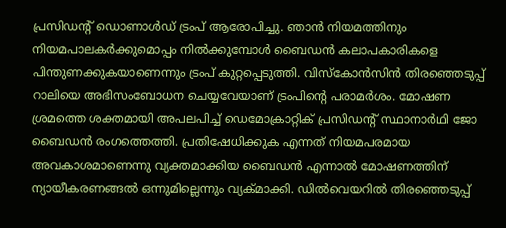പ്രസിഡന്റ്‌ ഡൊണാള്‍ഡ്‌ ട്രംപ്‌ ആരോപിച്ചു. ഞാന്‍ നിയമത്തിനും നിയമപാലകര്‍ക്കുമൊപ്പം നില്‍ക്കുമ്പോള്‍ ബൈഡന്‍ കലാപകാരികളെ പിന്തുണക്കുകയാണെന്നും ട്രംപ്‌ കുറ്റപ്പെടുത്തി. വിസ്‌കോന്‍സിന്‍ തിരഞ്ഞെടുപ്പ്‌ റാലിയെ അഭിസംബോധന ചെയ്യവേയാണ്‌ ട്രംപിന്റെ പരാമര്‍ശം. മോഷണ ശ്രമത്തെ ശക്തമായി അപലപിച്ച്‌ ഡെമോക്രാറ്റിക്‌ പ്രസിഡന്റ്‌ സ്ഥാനാര്‍ഥി ജോ ബൈഡന്‍ രംഗത്തെത്തി. പ്രതിഷേധിക്കുക എന്നത്‌ നിയമപരമായ അവകാശമാണെന്നു വ്യക്തമാക്കിയ ബൈഡന്‍ എന്നാല്‍ മോഷണത്തിന്‌ ന്യായീകരണങ്ങല്‍ ഒന്നുമില്ലെന്നും വ്യക്‌മാക്കി. ഡില്‍വെയറില്‍ തിരഞ്ഞെടുപ്പ്‌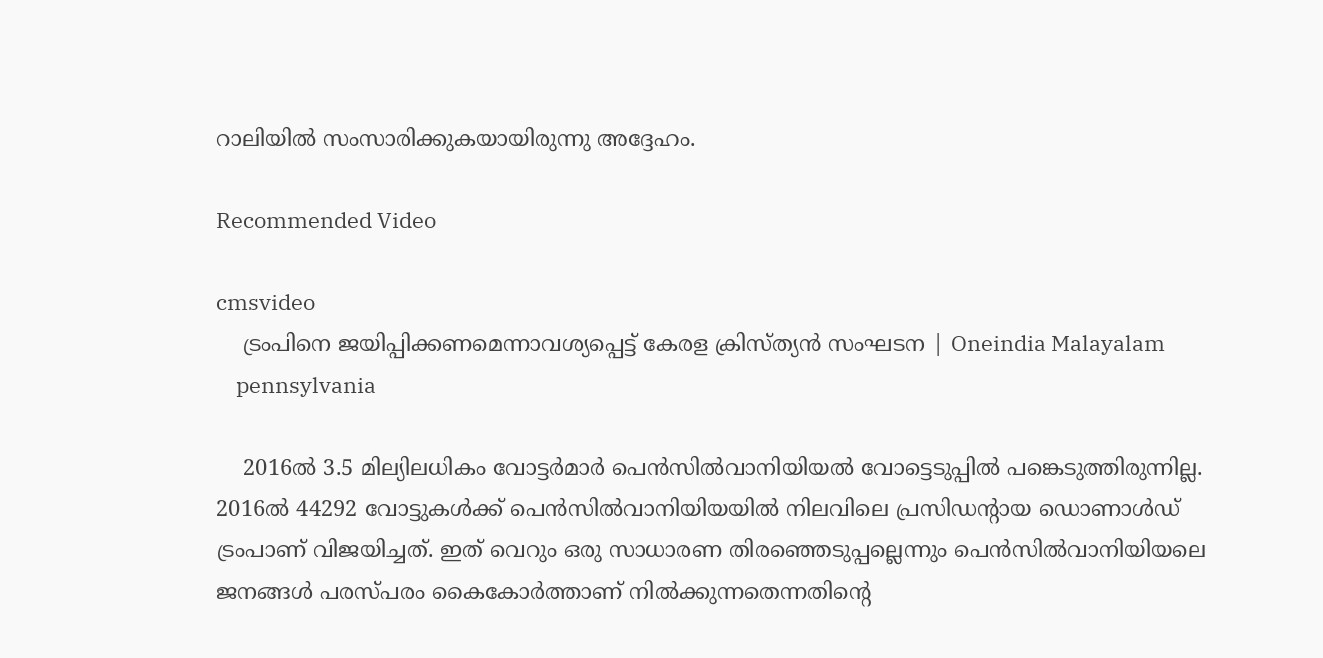റാലിയില്‍ സംസാരിക്കുകയായിരുന്നു അദ്ദേഹം.

Recommended Video

cmsvideo
    ട്രംപിനെ ജയിപ്പിക്കണമെന്നാവശ്യപ്പെട്ട് കേരള ക്രിസ്ത്യന്‍ സംഘടന | Oneindia Malayalam
    pennsylvania

    2016ല്‍ 3.5 മില്യിലധികം വോട്ടര്‍മാര്‍ പെന്‍സില്‍വാനിയിയല്‍ വോട്ടെടുപ്പില്‍ പങ്കെടുത്തിരുന്നില്ല. 2016ല്‍ 44292 വോട്ടുകള്‍ക്ക്‌ പെന്‍സില്‍വാനിയിയയില്‍ നിലവിലെ പ്രസിഡന്റായ ഡൊണാള്‍ഡ്‌ ട്രംപാണ്‌ വിജയിച്ചത്‌. ഇത്‌ വെറും ഒരു സാധാരണ തിരഞ്ഞെടുപ്പല്ലെന്നും പെന്‍സില്‍വാനിയിയലെ ജനങ്ങള്‍ പരസ്‌പരം കൈകോര്‍ത്താണ്‌ നില്‍ക്കുന്നതെന്നതിന്റെ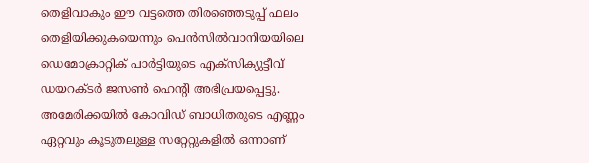തെളിവാകും ഈ വട്ടത്തെ തിരഞ്ഞെടുപ്പ്‌ ഫലം തെളിയിക്കുകയെന്നും പെന്‍സില്‍വാനിയയിലെ ഡെമോക്രാറ്റിക്‌ പാര്‍ട്ടിയുടെ എക്‌സിക്യുട്ടീവ്‌ ഡയറക്ടര്‍ ജസണ്‍ ഹെന്റി അഭിപ്രയപ്പെട്ടു. അമേരിക്കയില്‍ കോവിഡ്‌ ബാധിതരുടെ എണ്ണം ഏറ്റവും കൂടുതലുള്ള സറ്റേറ്റുകളില്‍ ഒന്നാണ്‌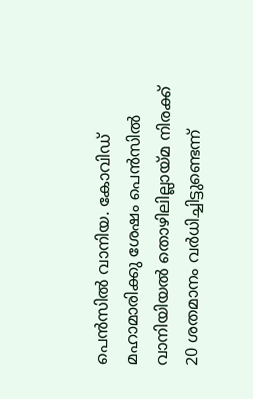പെന്‍സില്‍ വാനിയ. കോവിഡ്‌ മഹാമാരിക്കു ശേഷം പെന്‍സില്‍ വാനിയിയല്‍ തൊഴിലില്ലായ്‌മ നിരക്ക്‌ 20 ശതമാനം വര്‍ധിച്ചിട്ടുണ്ടെന്ന്‌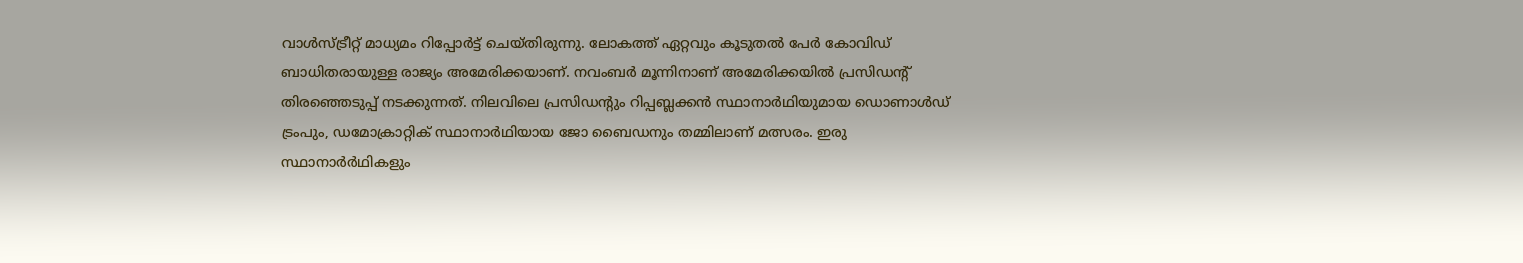വാള്‍സ്‌ട്രീറ്റ്‌ മാധ്യമം റിപ്പോര്‍ട്ട്‌ ചെയ്‌തിരുന്നു. ലോകത്ത്‌ ഏറ്റവും കൂടുതല്‍ പേര്‍ കോവിഡ്‌ ബാധിതരായുള്ള രാജ്യം അമേരിക്കയാണ്‌. നവംബര്‍ മൂന്നിനാണ്‌‌ അമേരിക്കയില്‍ പ്രസിഡന്റ്‌ തിരഞ്ഞെടുപ്പ്‌ നടക്കുന്നത്‌. നിലവിലെ പ്രസിഡന്റും റിപ്പബ്ലക്കന്‍ സ്ഥാനാര്‍ഥിയുമായ ഡൊണാള്‍ഡ്‌ ട്രംപും, ഡമോക്രാറ്റിക്‌ സ്ഥാനാര്‍ഥിയായ ജോ ബൈഡനും തമ്മിലാണ്‌ മത്സരം. ഇരു സ്ഥാനാര്‍ര്‍ഥികളും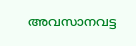അവസാനവട്ട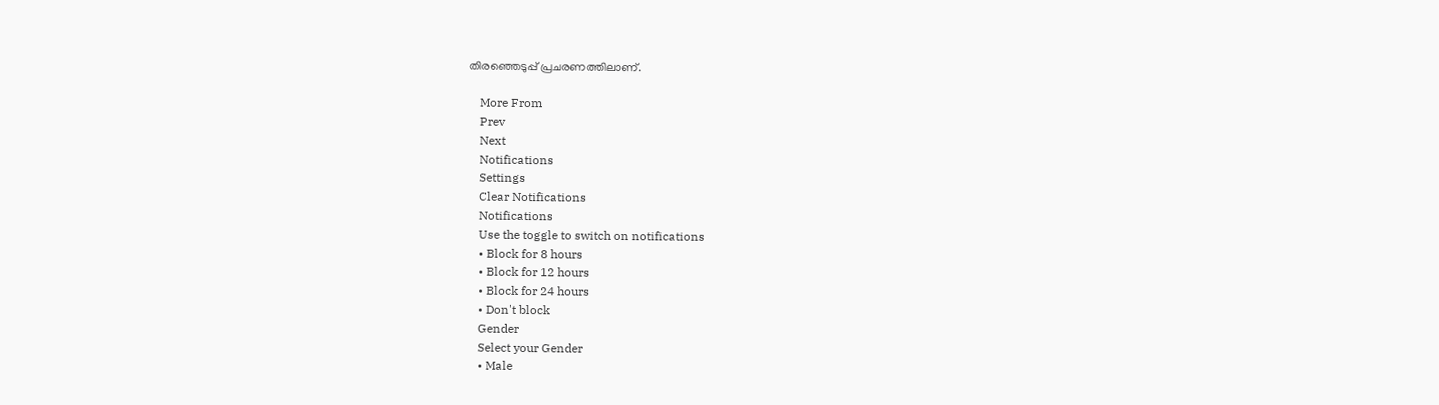തിരഞ്ഞെടുപ്പ്‌ പ്രചരണത്തിലാണ്‌.

    More From
    Prev
    Next
    Notifications
    Settings
    Clear Notifications
    Notifications
    Use the toggle to switch on notifications
    • Block for 8 hours
    • Block for 12 hours
    • Block for 24 hours
    • Don't block
    Gender
    Select your Gender
    • Male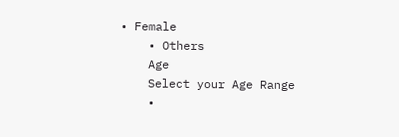• Female
    • Others
    Age
    Select your Age Range
    •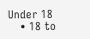Under 18
    • 18 to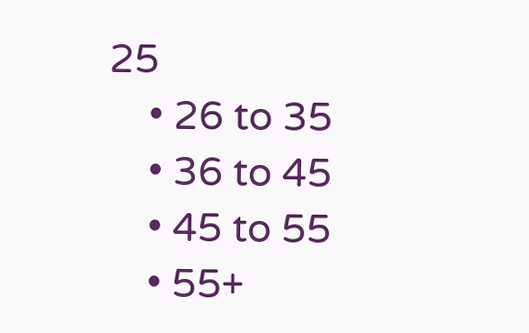25
    • 26 to 35
    • 36 to 45
    • 45 to 55
    • 55+